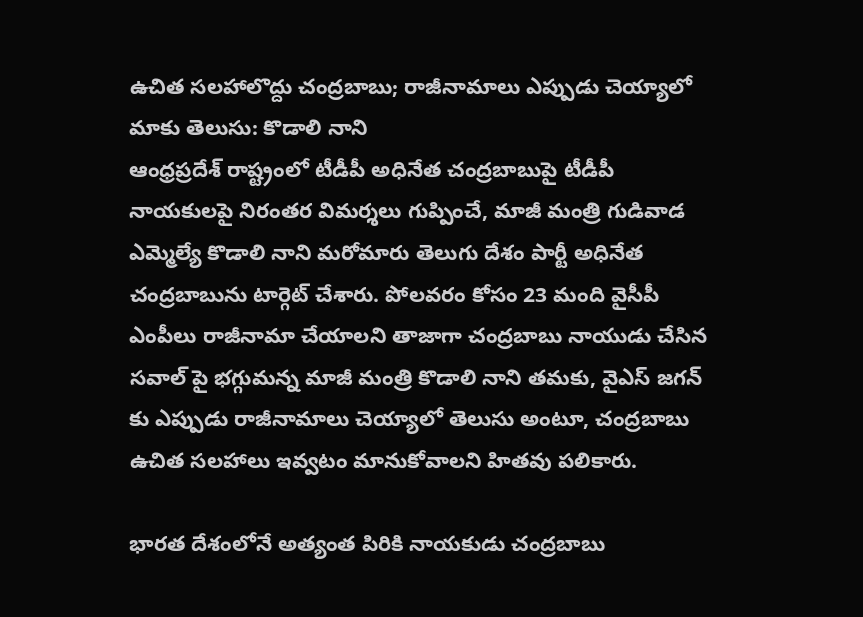ఉచిత సలహాలొద్దు చంద్రబాబు; రాజీనామాలు ఎప్పుడు చెయ్యాలో మాకు తెలుసు: కొడాలి నాని
ఆంధ్రప్రదేశ్ రాష్ట్రంలో టీడీపీ అధినేత చంద్రబాబుపై టీడీపీ నాయకులపై నిరంతర విమర్శలు గుప్పించే, మాజీ మంత్రి గుడివాడ ఎమ్మెల్యే కొడాలి నాని మరోమారు తెలుగు దేశం పార్టీ అధినేత చంద్రబాబును టార్గెట్ చేశారు. పోలవరం కోసం 23 మంది వైసీపీ ఎంపీలు రాజీనామా చేయాలని తాజాగా చంద్రబాబు నాయుడు చేసిన సవాల్ పై భగ్గుమన్న మాజీ మంత్రి కొడాలి నాని తమకు, వైఎస్ జగన్ కు ఎప్పుడు రాజీనామాలు చెయ్యాలో తెలుసు అంటూ, చంద్రబాబు ఉచిత సలహాలు ఇవ్వటం మానుకోవాలని హితవు పలికారు.

భారత దేశంలోనే అత్యంత పిరికి నాయకుడు చంద్రబాబు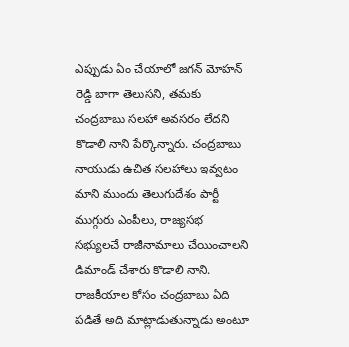ఎప్పుడు ఏం చేయాలో జగన్ మోహన్ రెడ్డి బాగా తెలుసని, తమకు చంద్రబాబు సలహా అవసరం లేదని కొడాలి నాని పేర్కొన్నారు. చంద్రబాబు నాయుడు ఉచిత సలహాలు ఇవ్వటం మాని ముందు తెలుగుదేశం పార్టీ ముగ్గురు ఎంపీలు, రాజ్యసభ సభ్యులచే రాజీనామాలు చేయించాలని డిమాండ్ చేశారు కొడాలి నాని. రాజకీయాల కోసం చంద్రబాబు ఏది పడితే అది మాట్లాడుతున్నాడు అంటూ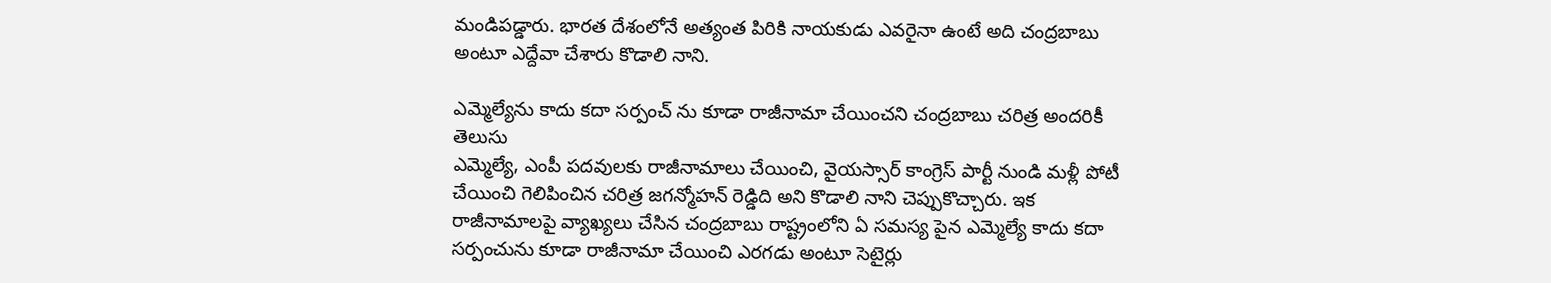మండిపడ్డారు. భారత దేశంలోనే అత్యంత పిరికి నాయకుడు ఎవరైనా ఉంటే అది చంద్రబాబు అంటూ ఎద్దేవా చేశారు కొడాలి నాని.

ఎమ్మెల్యేను కాదు కదా సర్పంచ్ ను కూడా రాజీనామా చేయించని చంద్రబాబు చరిత్ర అందరికీ తెలుసు
ఎమ్మెల్యే, ఎంపీ పదవులకు రాజీనామాలు చేయించి, వైయస్సార్ కాంగ్రెస్ పార్టీ నుండి మళ్లీ పోటీ చేయించి గెలిపించిన చరిత్ర జగన్మోహన్ రెడ్డిది అని కొడాలి నాని చెప్పుకొచ్చారు. ఇక రాజీనామాలపై వ్యాఖ్యలు చేసిన చంద్రబాబు రాష్ట్రంలోని ఏ సమస్య పైన ఎమ్మెల్యే కాదు కదా సర్పంచును కూడా రాజీనామా చేయించి ఎరగడు అంటూ సెటైర్లు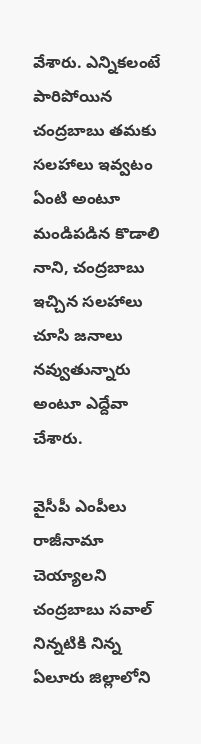వేశారు. ఎన్నికలంటే పారిపోయిన చంద్రబాబు తమకు సలహాలు ఇవ్వటం ఏంటి అంటూ మండిపడిన కొడాలి నాని, చంద్రబాబు ఇచ్చిన సలహాలు చూసి జనాలు నవ్వుతున్నారు అంటూ ఎద్దేవా చేశారు.

వైసీపీ ఎంపీలు రాజీనామా చెయ్యాలని చంద్రబాబు సవాల్
నిన్నటికి నిన్న ఏలూరు జిల్లాలోని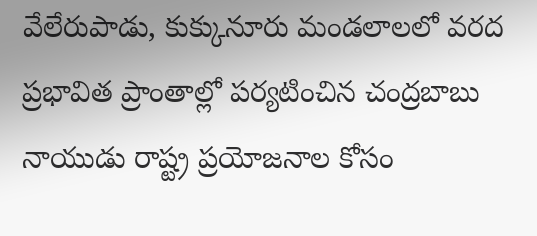వేలేరుపాడు, కుక్కునూరు మండలాలలో వరద ప్రభావిత ప్రాంతాల్లో పర్యటించిన చంద్రబాబు నాయుడు రాష్ట్ర ప్రయోజనాల కోసం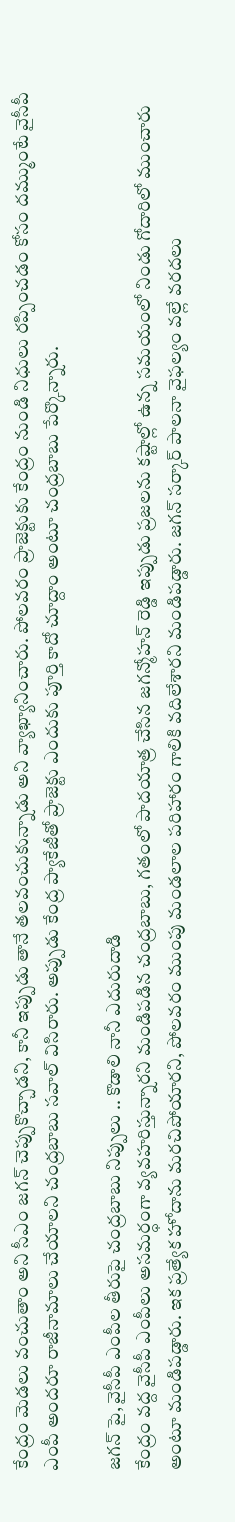కేంద్రం మెడలు వంచుతాం అని సీఎం జగన్ చెప్పుకొచ్చాడని, కానీ ఇప్పుడు తానే తలవంచుకున్నాడు అని వ్యాఖ్యానించారు. పోలవరం ప్రాజెక్టుకు కేంద్రం నుండి నిధులు రప్పించడం కోసం దమ్ముంటే వైసీపీ ఎంపీ అందరూ రాజీనామాలు చేయాలని చంద్రబాబు సవాల్ విసిరారు. అప్పుడు కేంద్ర ప్యాకేజీతో ప్రాజెక్టు ఎందుకు పూర్తి కాదో చూద్దాం అంటూ చంద్రబాబు పేర్కొన్నారు.

జగన్ పై, వైసీపీ ఎంపీల తీరుపై చంద్రబాబు నిప్పులు .. కొడాలి నానీ ఎదురుదాడి
కేంద్రం వద్ద వైసీపీ ఎంపీలు అసమర్ధంగా వ్యవహరిస్తున్నారని మండిపడిన చంద్రబాబు, గతంలో పాదయాత్ర చేసిన జగన్మోహన్ రెడ్డి ఇప్పుడు ప్రజలను కష్టాల్లో ఉన్న సమయంలో నిండు గోదారిలో ముంచారు అంటూ మండిపడ్డారు. ఇక ప్రత్యేక హోదాను మరచిపోయారని, పోలవరం ముంపు మండలాల పరిహారం గాలికి వదిలేశారని మండిపడ్డారు. జగన్ సర్కార్ పాలనా వైఫల్యం వల్లే వరదలు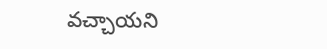వచ్చాయని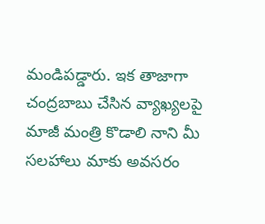మండిపడ్డారు. ఇక తాజాగా చంద్రబాబు చేసిన వ్యాఖ్యలపై మాజీ మంత్రి కొడాలి నాని మీ సలహాలు మాకు అవసరం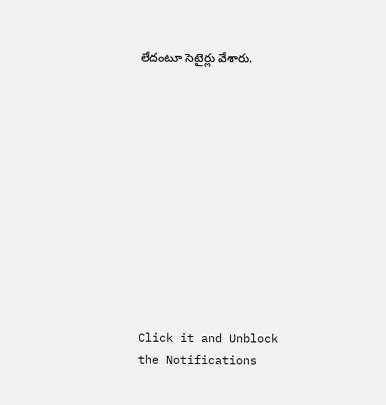లేదంటూ సెటైర్లు వేశారు.












Click it and Unblock the Notifications